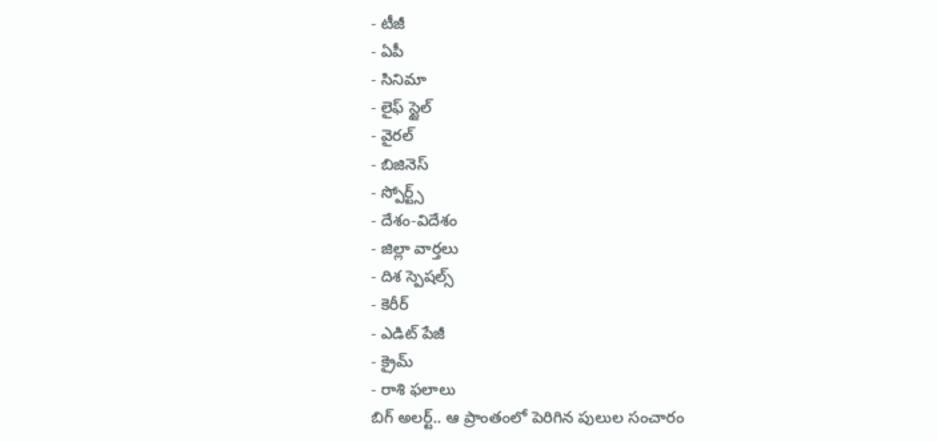- టీజీ
- ఏపీ
- సినిమా
- లైఫ్ స్టైల్
- వైరల్
- బిజినెస్
- స్పోర్ట్స్
- దేశం-విదేశం
- జిల్లా వార్తలు
- దిశ స్పెషల్స్
- కెరీర్
- ఎడిట్ పేజీ
- క్రైమ్
- రాశి ఫలాలు
బిగ్ అలర్ట్.. ఆ ప్రాంతంలో పెరిగిన పులుల సంచారం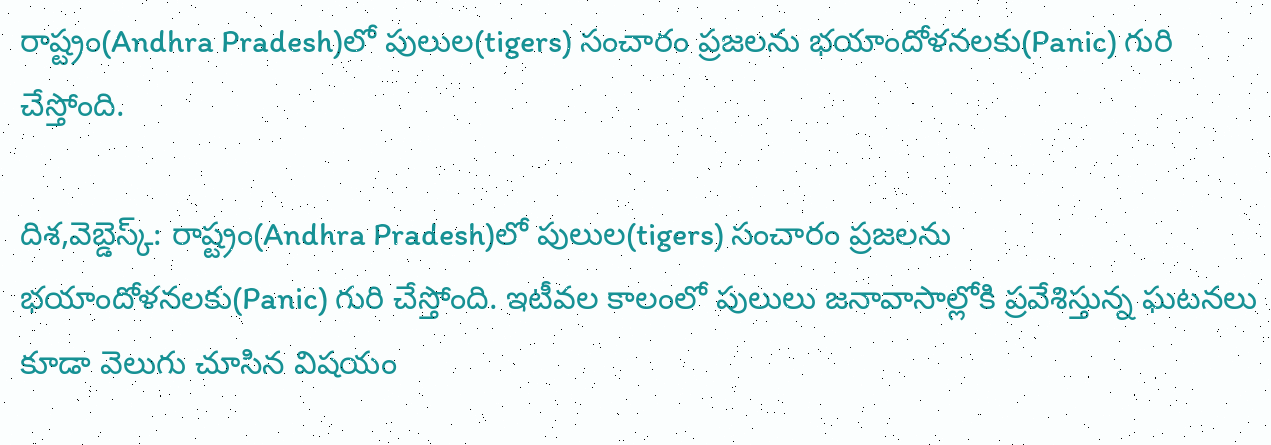రాష్ట్రం(Andhra Pradesh)లో పులుల(tigers) సంచారం ప్రజలను భయాందోళనలకు(Panic) గురి చేస్తోంది.

దిశ,వెబ్డెస్క్: రాష్ట్రం(Andhra Pradesh)లో పులుల(tigers) సంచారం ప్రజలను భయాందోళనలకు(Panic) గురి చేస్తోంది. ఇటీవల కాలంలో పులులు జనావాసాల్లోకి ప్రవేశిస్తున్న ఘటనలు కూడా వెలుగు చూసిన విషయం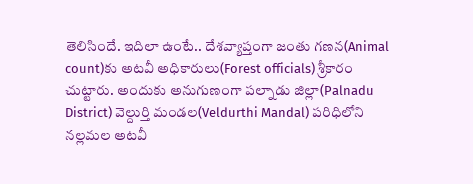తెలిసిందే. ఇదిలా ఉంటే.. దేశవ్యాప్తంగా జంతు గణన(Animal count)కు అటవీ అధికారులు(Forest officials) శ్రీకారం చుట్టారు. అందుకు అనుగుణంగా పల్నాడు జిల్లా(Palnadu District) వెల్దుర్తి మండల(Veldurthi Mandal) పరిధిలోని నల్లమల అటవీ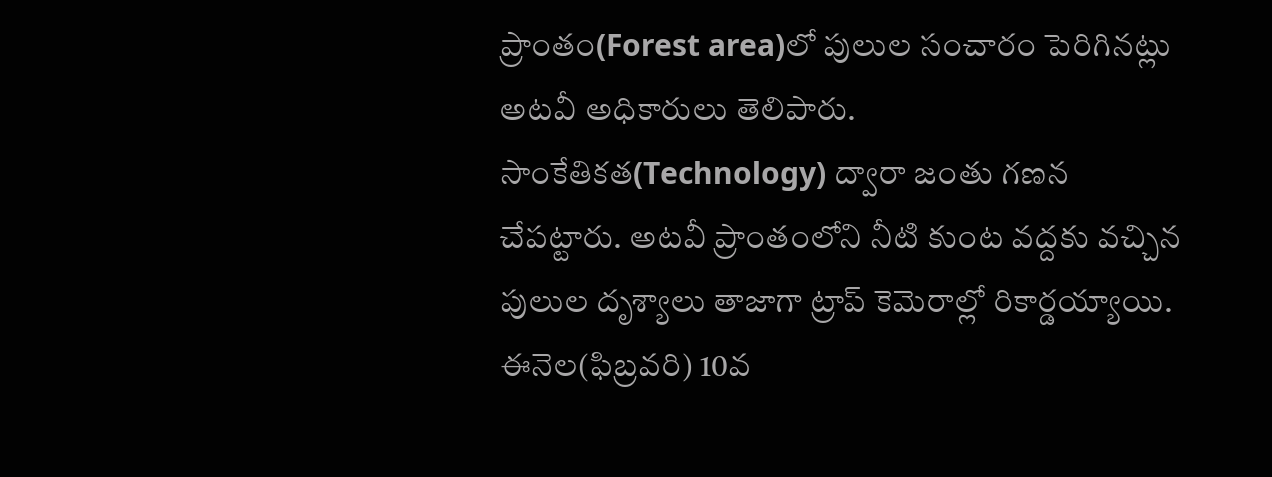ప్రాంతం(Forest area)లో పులుల సంచారం పెరిగినట్లు అటవీ అధికారులు తెలిపారు.
సాంకేతికత(Technology) ద్వారా జంతు గణన చేపట్టారు. అటవీ ప్రాంతంలోని నీటి కుంట వద్దకు వచ్చిన పులుల దృశ్యాలు తాజాగా ట్రాప్ కెమెరాల్లో రికార్డయ్యాయి. ఈనెల(ఫిబ్రవరి) 10వ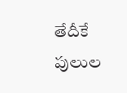తేదీకే పులుల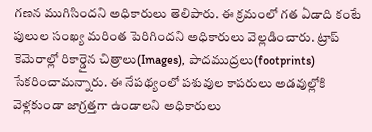గణన ముగిసిందని అధికారులు తెలిపారు. ఈ క్రమంలో గత ఏడాది కంటే పులుల సంఖ్య మరింత పెరిగిందని అధికారులు వెల్లడించారు. ట్రాప్ కెమెరాల్లో రికార్డైన చిత్రాలు(Images), పాదముద్రలు(footprints) సేకరించామన్నారు. ఈ నేపథ్యంలో పశువుల కాపరులు అడవుల్లోకి వెళ్లకుండా జాగ్రత్తగా ఉండాలని అధికారులు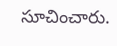సూచించారు.